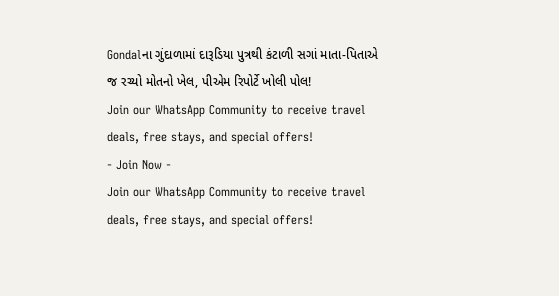Gondalના ગુંદાળામાં દારૂડિયા પુત્રથી કંટાળી સગાં માતા-પિતાએ જ રચ્યો મોતનો ખેલ, પીએમ રિપોર્ટે ખોલી પોલ!
Join our WhatsApp Community to receive travel deals, free stays, and special offers!
- Join Now -
Join our WhatsApp Community to receive travel deals, free stays, and special offers!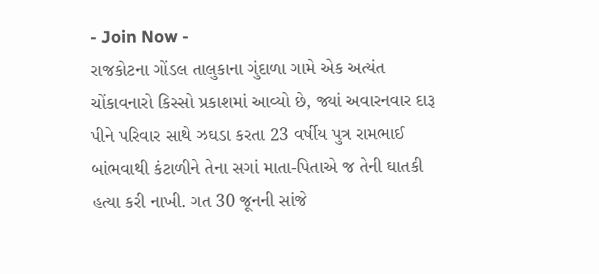- Join Now -
રાજકોટના ગોંડલ તાલુકાના ગુંદાળા ગામે એક અત્યંત ચોંકાવનારો કિસ્સો પ્રકાશમાં આવ્યો છે, જ્યાં અવારનવાર દારૂ પીને પરિવાર સાથે ઝઘડા કરતા 23 વર્ષીય પુત્ર રામભાઈ બાંભવાથી કંટાળીને તેના સગાં માતા-પિતાએ જ તેની ઘાતકી હત્યા કરી નાખી. ગત 30 જૂનની સાંજે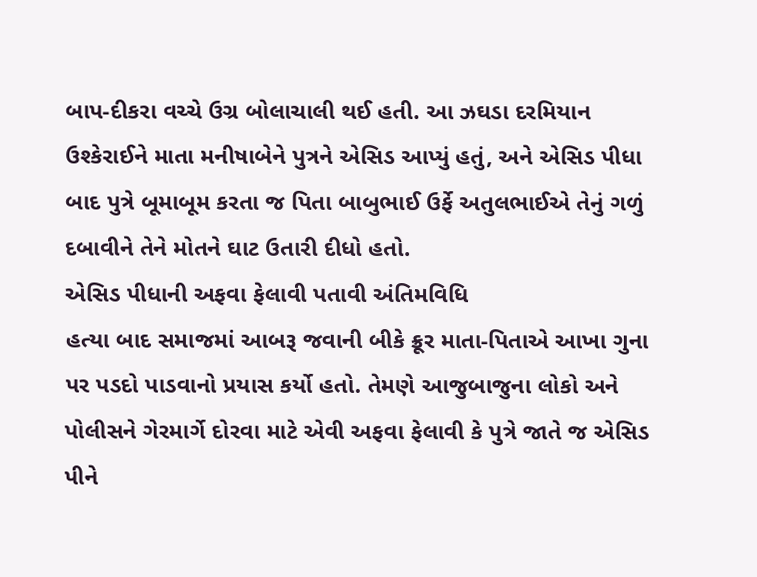બાપ-દીકરા વચ્ચે ઉગ્ર બોલાચાલી થઈ હતી. આ ઝઘડા દરમિયાન ઉશ્કેરાઈને માતા મનીષાબેને પુત્રને એસિડ આપ્યું હતું, અને એસિડ પીધા બાદ પુત્રે બૂમાબૂમ કરતા જ પિતા બાબુભાઈ ઉર્ફે અતુલભાઈએ તેનું ગળું દબાવીને તેને મોતને ઘાટ ઉતારી દીધો હતો.
એસિડ પીધાની અફવા ફેલાવી પતાવી અંતિમવિધિ
હત્યા બાદ સમાજમાં આબરૂ જવાની બીકે ક્રૂર માતા-પિતાએ આખા ગુના પર પડદો પાડવાનો પ્રયાસ કર્યો હતો. તેમણે આજુબાજુના લોકો અને પોલીસને ગેરમાર્ગે દોરવા માટે એવી અફવા ફેલાવી કે પુત્રે જાતે જ એસિડ પીને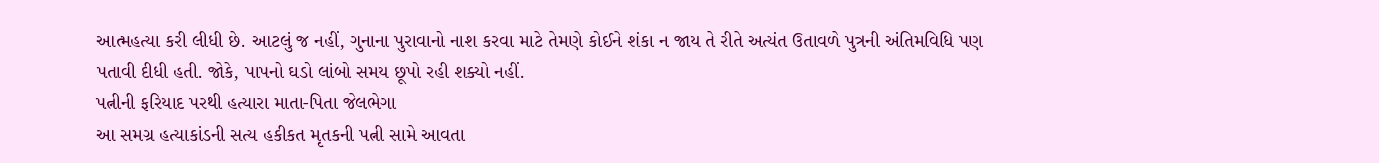આત્મહત્યા કરી લીધી છે. આટલું જ નહીં, ગુનાના પુરાવાનો નાશ કરવા માટે તેમણે કોઈને શંકા ન જાય તે રીતે અત્યંત ઉતાવળે પુત્રની અંતિમવિધિ પણ પતાવી દીધી હતી. જોકે, પાપનો ઘડો લાંબો સમય છૂપો રહી શક્યો નહીં.
પત્નીની ફરિયાદ પરથી હત્યારા માતા-પિતા જેલભેગા
આ સમગ્ર હત્યાકાંડની સત્ય હકીકત મૃતકની પત્ની સામે આવતા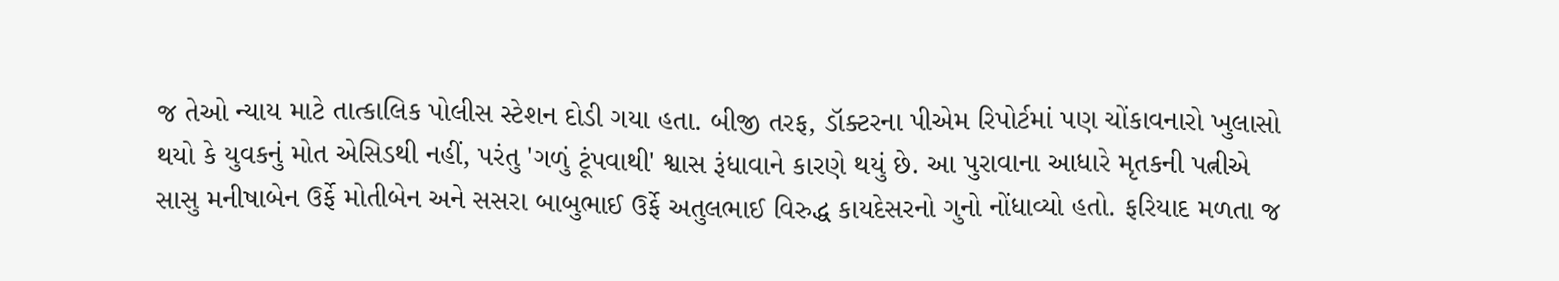જ તેઓ ન્યાય માટે તાત્કાલિક પોલીસ સ્ટેશન દોડી ગયા હતા. બીજી તરફ, ડૉક્ટરના પીએમ રિપોર્ટમાં પણ ચોંકાવનારો ખુલાસો થયો કે યુવકનું મોત એસિડથી નહીં, પરંતુ 'ગળું ટૂંપવાથી' શ્વાસ રૂંધાવાને કારણે થયું છે. આ પુરાવાના આધારે મૃતકની પત્નીએ સાસુ મનીષાબેન ઉર્ફે મોતીબેન અને સસરા બાબુભાઈ ઉર્ફે અતુલભાઈ વિરુદ્ધ કાયદેસરનો ગુનો નોંધાવ્યો હતો. ફરિયાદ મળતા જ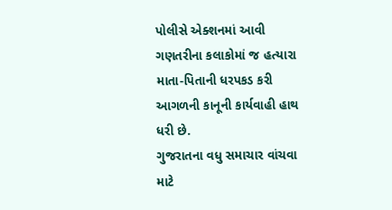પોલીસે એક્શનમાં આવી ગણતરીના કલાકોમાં જ હત્યારા માતા-પિતાની ધરપકડ કરી આગળની કાનૂની કાર્યવાહી હાથ ધરી છે.
ગુજરાતના વધુ સમાચાર વાંચવા માટે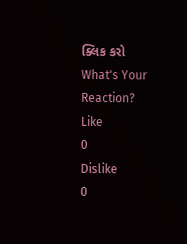ક્લિક કરો
What's Your Reaction?
Like
0
Dislike
0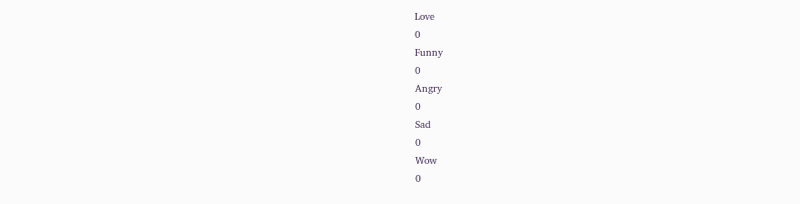Love
0
Funny
0
Angry
0
Sad
0
Wow
0